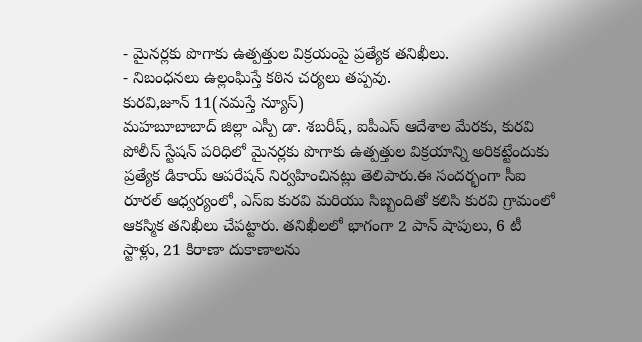- మైనర్లకు పొగాకు ఉత్పత్తుల విక్రయంపై ప్రత్యేక తనిఖీలు.
- నిబంధనలు ఉల్లంఘిస్తే కఠిన చర్యలు తప్పవు.
కురవి,జూన్ 11(నమస్తే న్యూస్)
మహబూబాబాద్ జిల్లా ఎస్పీ డా. శబరీష్, ఐపీఎస్ ఆదేశాల మేరకు, కురవి పోలీస్ స్టేషన్ పరిధిలో మైనర్లకు పొగాకు ఉత్పత్తుల విక్రయాన్ని అరికట్టేందుకు ప్రత్యేక డికాయ్ ఆపరేషన్ నిర్వహించినట్లు తెలిపారు.ఈ సందర్భంగా సీఐ రూరల్ ఆధ్వర్యంలో, ఎస్ఐ కురవి మరియు సిబ్బందితో కలిసి కురవి గ్రామంలో ఆకస్మిక తనిఖీలు చేపట్టారు. తనిఖీలలో భాగంగా 2 పాన్ షాపులు, 6 టీ స్టాళ్లు, 21 కిరాణా దుకాణాలను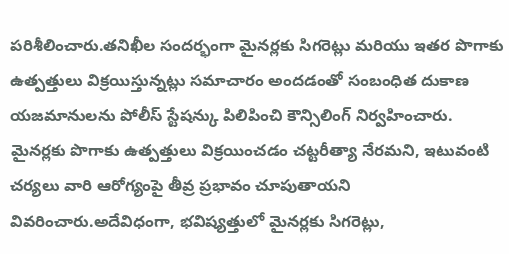పరిశీలించారు.తనిఖీల సందర్భంగా మైనర్లకు సిగరెట్లు మరియు ఇతర పొగాకు ఉత్పత్తులు విక్రయిస్తున్నట్లు సమాచారం అందడంతో సంబంధిత దుకాణ యజమానులను పోలీస్ స్టేషన్కు పిలిపించి కౌన్సిలింగ్ నిర్వహించారు. మైనర్లకు పొగాకు ఉత్పత్తులు విక్రయించడం చట్టరీత్యా నేరమని, ఇటువంటి చర్యలు వారి ఆరోగ్యంపై తీవ్ర ప్రభావం చూపుతాయని వివరించారు.అదేవిధంగా, భవిష్యత్తులో మైనర్లకు సిగరెట్లు,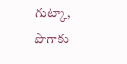గుట్కా, పొగాకు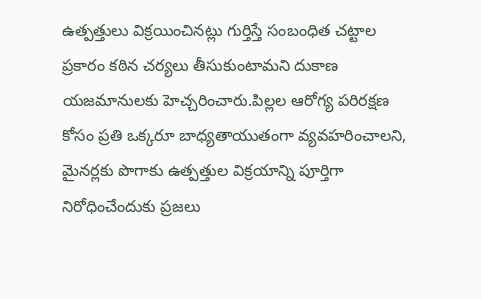ఉత్పత్తులు విక్రయించినట్లు గుర్తిస్తే సంబంధిత చట్టాల ప్రకారం కఠిన చర్యలు తీసుకుంటామని దుకాణ యజమానులకు హెచ్చరించారు.పిల్లల ఆరోగ్య పరిరక్షణ కోసం ప్రతి ఒక్కరూ బాధ్యతాయుతంగా వ్యవహరించాలని, మైనర్లకు పొగాకు ఉత్పత్తుల విక్రయాన్ని పూర్తిగా నిరోధించేందుకు ప్రజలు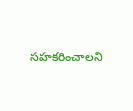సహకరించాలని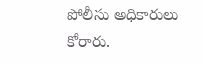పోలీసు అధికారులు కోరారు.